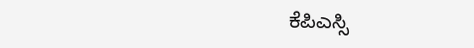ಕೆಪಿಎಸ್ಸಿ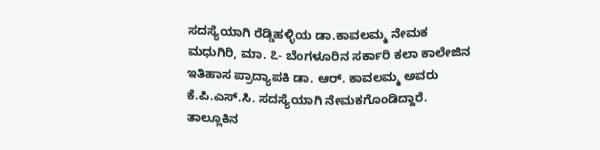ಸದಸ್ಯೆಯಾಗಿ ರೆಡ್ಡಿಹಳ್ಳಿಯ ಡಾ.ಕಾವಲಮ್ಮ ನೇಮಕ
ಮಧುಗಿರಿ, ಮಾ. ೭- ಬೆಂಗಳೂರಿನ ಸರ್ಕಾರಿ ಕಲಾ ಕಾಲೇಜಿನ ಇತಿಹಾಸ ಪ್ರಾದ್ಯಾಪಕಿ ಡಾ. ಆರ್. ಕಾವಲಮ್ಮ ಅವರು ಕೆ.ಪಿ.ಎಸ್.ಸಿ. ಸದಸ್ಯೆಯಾಗಿ ನೇಮಕಗೊಂಡಿದ್ದಾರೆ.
ತಾಲ್ಲೂಕಿನ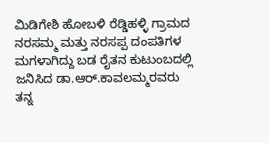ಮಿಡಿಗೇಶಿ ಹೋಬಳಿ ರೆಡ್ಡಿಹಳ್ಳಿ ಗ್ರಾಮದ ನರಸಮ್ಮ ಮತ್ತು ನರಸಪ್ಪ ದಂಪತಿಗಳ ಮಗಳಾಗಿದ್ದು ಬಡ ರೈತನ ಕುಟುಂಬದಲ್ಲಿ ಜನಿಸಿದ ಡಾ.ಆರ್.ಕಾವಲಮ್ಮರವರು ತನ್ನ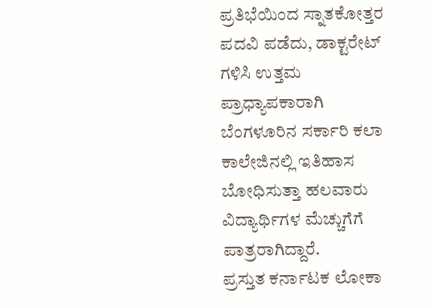ಪ್ರತಿಭೆಯಿಂದ ಸ್ನಾತಕೋತ್ತರ ಪದವಿ ಪಡೆದು, ಡಾಕ್ಟರೇಟ್ ಗಳಿಸಿ ಉತ್ತಮ ಪ್ರಾಧ್ಯಾಪಕಾರಾಗಿ ಬೆಂಗಳೂರಿನ ಸರ್ಕಾರಿ ಕಲಾ ಕಾಲೇಜಿನಲ್ಲಿ ಇತಿಹಾಸ ಬೋಧಿಸುತ್ತಾ ಹಲವಾರು ವಿದ್ಯಾರ್ಥಿಗಳ ಮೆಚ್ಚುಗೆಗೆ ಪಾತ್ರರಾಗಿದ್ದಾರೆ.
ಪ್ರಸ್ತುತ ಕರ್ನಾಟಕ ಲೋಕಾ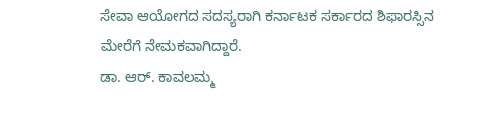ಸೇವಾ ಆಯೋಗದ ಸದಸ್ಯರಾಗಿ ಕರ್ನಾಟಕ ಸರ್ಕಾರದ ಶಿಫಾರಸ್ಸಿನ ಮೇರೆಗೆ ನೇಮಕವಾಗಿದ್ದಾರೆ.
ಡಾ. ಆರ್. ಕಾವಲಮ್ಮ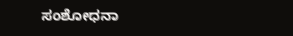ಸಂಶೋಧನಾ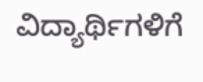ವಿದ್ಯಾರ್ಥಿಗಳಿಗೆ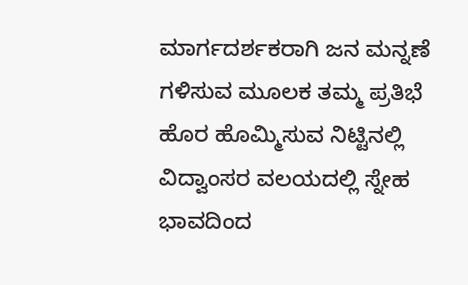ಮಾರ್ಗದರ್ಶಕರಾಗಿ ಜನ ಮನ್ನಣೆ ಗಳಿಸುವ ಮೂಲಕ ತಮ್ಮ ಪ್ರತಿಭೆ ಹೊರ ಹೊಮ್ಮಿಸುವ ನಿಟ್ಟಿನಲ್ಲಿ ವಿದ್ವಾಂಸರ ವಲಯದಲ್ಲಿ ಸ್ನೇಹ ಭಾವದಿಂದ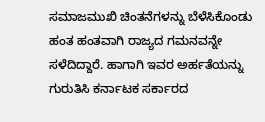ಸಮಾಜಮುಖಿ ಚಿಂತನೆಗಳನ್ನು ಬೆಳೆಸಿಕೊಂಡು ಹಂತ ಹಂತವಾಗಿ ರಾಜ್ಯದ ಗಮನವನ್ನೇ ಸಳೆದಿದ್ದಾರೆ. ಹಾಗಾಗಿ ಇವರ ಅರ್ಹತೆಯನ್ನು ಗುರುತಿಸಿ ಕರ್ನಾಟಕ ಸರ್ಕಾರದ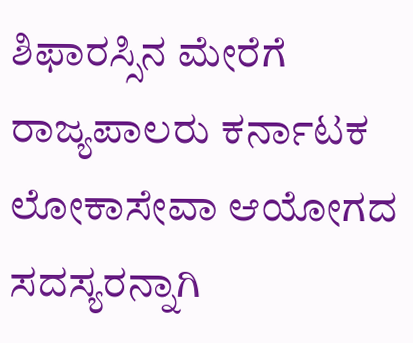ಶಿಫಾರಸ್ಸಿನ ಮೇರೆಗೆ ರಾಜ್ಯಪಾಲರು ಕರ್ನಾಟಕ ಲೋಕಾಸೇವಾ ಆಯೋಗದ ಸದಸ್ಯರನ್ನಾಗಿ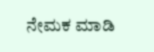ನೇಮಕ ಮಾಡಿ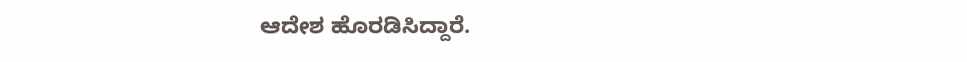ಆದೇಶ ಹೊರಡಿಸಿದ್ದಾರೆ.